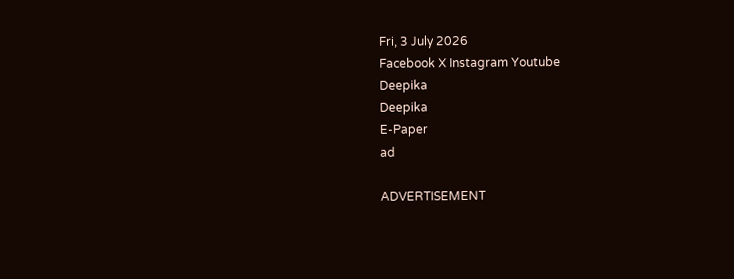Fri, 3 July 2026
Facebook X Instagram Youtube
Deepika
Deepika
E-Paper
ad

ADVERTISEMENT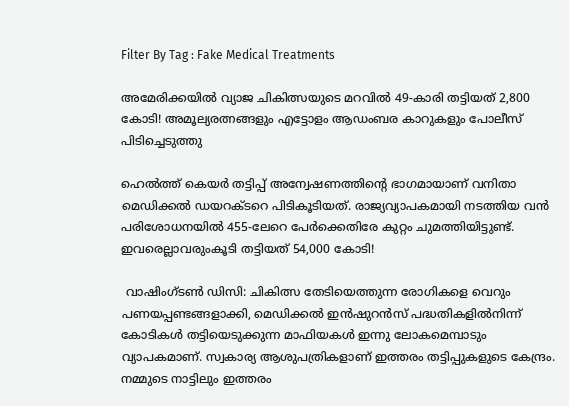Filter By Tag : Fake Medical Treatments

അമേരിക്കയിൽ വ്യാജ ചികിത്സയുടെ മറവിൽ 49-കാരി തട്ടിയത് 2,800 കോടി! അമൂല്യരത്നങ്ങളും എട്ടോളം ആഡംബര കാറുകളും പോലീസ് പിടിച്ചെടുത്തു

ഹെൽത്ത് കെയർ തട്ടിപ്പ് അന്വേഷണത്തിന്‍റെ ഭാഗമായാണ് വനിതാ മെഡിക്കൽ ഡയറക്ടറെ പിടികൂടിയത്. രാജ്യവ്യാപകമായി നടത്തിയ വൻ പരിശോധനയിൽ 455-ലേറെ പേർക്കെതിരേ കുറ്റം ചുമത്തിയിട്ടുണ്ട്. ഇവരെല്ലാവരുംകൂടി തട്ടിയത് 54,000 കോടി!

 വാഷിംഗ്ടൺ ഡിസി: ചികിത്സ തേടിയെത്തുന്ന രോഗികളെ വെറും പണയപ്പണ്ടങ്ങളാക്കി, മെഡിക്കൽ ഇൻഷുറൻസ് പദ്ധതികളിൽനിന്ന് കോടികൾ തട്ടിയെടുക്കുന്ന മാഫിയകൾ ഇന്നു ലോകമെമ്പാടും വ്യാപകമാണ്. സ്വകാര്യ ആശുപത്രികളാണ് ഇത്തരം തട്ടിപ്പുകളുടെ കേന്ദ്രം. നമ്മുടെ നാട്ടിലും ഇത്തരം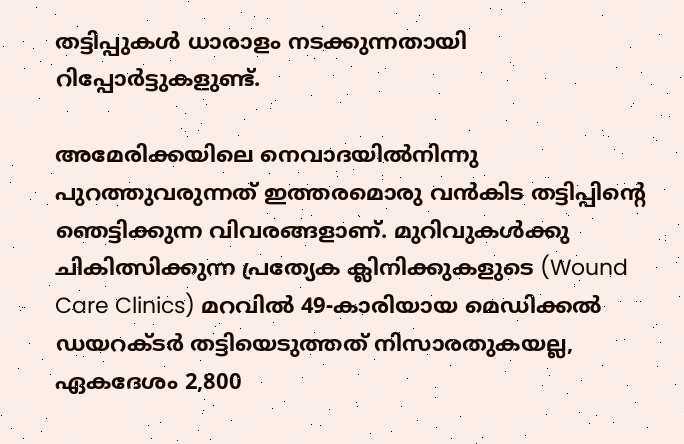തട്ടിപ്പുകൾ ധാരാളം നടക്കുന്നതായി റിപ്പോർട്ടുകളുണ്ട്.

അമേരിക്കയിലെ നെവാദയിൽനിന്നു പുറത്തുവരുന്നത് ഇത്തരമൊരു വൻകിട തട്ടിപ്പിന്‍റെ ഞെട്ടിക്കുന്ന വിവരങ്ങളാണ്. മുറിവുകൾക്കു ചികിത്സിക്കുന്ന പ്രത്യേക ക്ലിനിക്കുകളുടെ (Wound Care Clinics) മറവിൽ 49-കാരിയായ മെഡിക്കൽ ഡയറക്ടർ തട്ടിയെടുത്തത് നിസാരതുകയല്ല, ഏകദേശം 2,800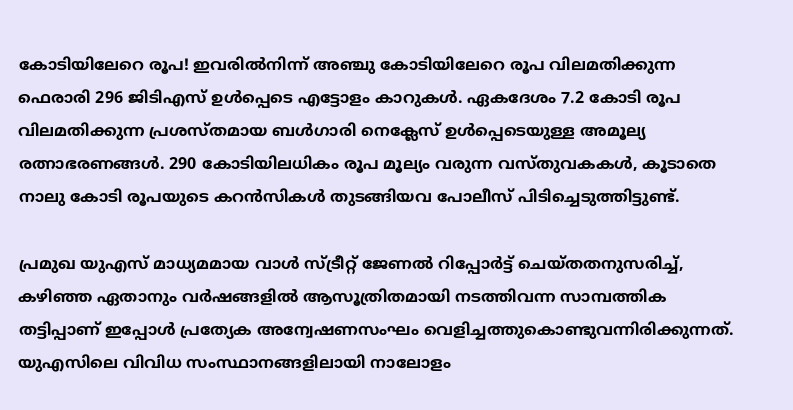കോടിയിലേറെ രൂപ! ഇവരിൽനിന്ന് അഞ്ചു കോടിയിലേറെ രൂപ വിലമതിക്കുന്ന ഫെരാരി 296 ജിടിഎസ് ഉൾപ്പെടെ എട്ടോളം കാറുകൾ. ഏകദേശം 7.2 കോടി രൂപ വിലമതിക്കുന്ന പ്രശസ്തമായ ബൾഗാരി നെക്ലേസ് ഉൾപ്പെടെയുള്ള അമൂല്യ രത്നാഭരണങ്ങൾ. 290 കോടിയിലധികം രൂപ മൂല്യം വരുന്ന വസ്തുവകകൾ, കൂടാതെ നാലു കോടി രൂപയുടെ കറൻസികൾ തുടങ്ങിയവ പോലീസ് പിടിച്ചെടുത്തിട്ടുണ്ട്.

പ്രമുഖ യുഎസ് മാധ്യമമായ വാൾ സ്ട്രീറ്റ് ജേണൽ റിപ്പോർട്ട് ചെയ്തതനുസരിച്ച്, കഴിഞ്ഞ ഏതാനും വർഷങ്ങളിൽ ആസൂത്രിതമായി നടത്തിവന്ന സാമ്പത്തിക തട്ടിപ്പാണ് ഇപ്പോൾ പ്രത്യേക അന്വേഷണസംഘം വെളിച്ചത്തുകൊണ്ടുവന്നിരിക്കുന്നത്. യുഎസിലെ വിവിധ സംസ്ഥാനങ്ങളിലായി നാലോളം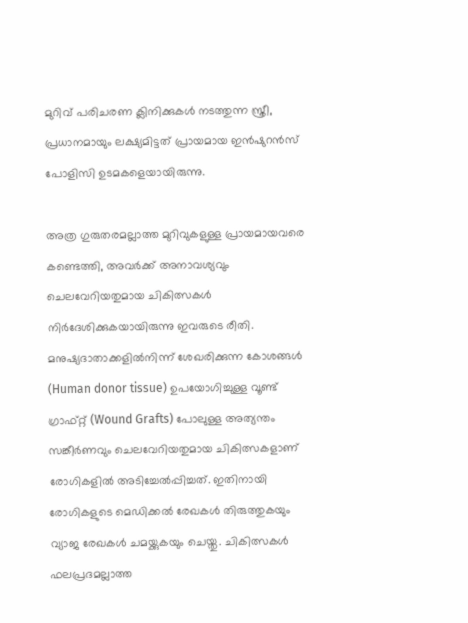മുറിവ് പരിചരണ ക്ലിനിക്കുകൾ നടത്തുന്ന സ്ത്രീ, പ്രധാനമായും ലക്ഷ്യമിട്ടത് പ്രായമായ ഇൻഷുറൻസ് പോളിസി ഉടമകളെയായിരുന്നു.

അത്ര ഗുരുതരമല്ലാത്ത മുറിവുകളുള്ള പ്രായമായവരെ കണ്ടെത്തി, അവർക്ക് അനാവശ്യവും ചെലവേറിയതുമായ ചികിത്സകൾ നിർദേശിക്കുകയായിരുന്നു ഇവരുടെ രീതി. മനുഷ്യദാതാക്കളിൽനിന്ന് ശേഖരിക്കുന്ന കോശങ്ങൾ (Human donor tissue) ഉപയോഗിച്ചുള്ള വൂണ്ട് ഗ്രാഫ്റ്റ് (Wound Grafts) പോലുള്ള അത്യന്തം സങ്കീർണവും ചെലവേറിയതുമായ ചികിത്സകളാണ് രോഗികളിൽ അടിച്ചേൽപ്പിച്ചത്. ഇതിനായി രോഗികളുടെ മെഡിക്കൽ രേഖകൾ തിരുത്തുകയും വ്യാജ രേഖകൾ ചമയ്ക്കുകയും ചെയ്തു. ചികിത്സകൾ ഫലപ്രദമല്ലാത്ത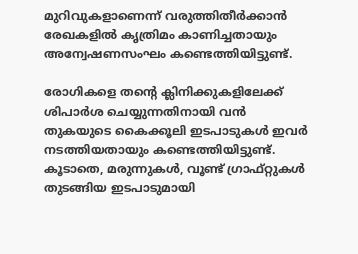മുറിവുകളാണെന്ന് വരുത്തിതീർക്കാൻ രേഖകളിൽ കൃത്രിമം കാണിച്ചതായും അന്വേഷണസംഘം കണ്ടെത്തിയിട്ടുണ്ട്.

രോഗികളെ തന്‍റെ ക്ലിനിക്കുകളിലേക്ക് ശിപാർശ ചെയ്യുന്നതിനായി വൻ തുക‍യുടെ കൈക്കൂലി ഇടപാടുകൾ ഇവർ നടത്തിയതായും കണ്ടെത്തിയിട്ടുണ്ട്. കൂടാതെ, മരുന്നുകൾ, വൂണ്ട് ഗ്രാഫ്റ്റുകൾ തുടങ്ങിയ ഇടപാടുമായി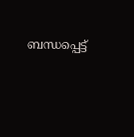ബന്ധപ്പെട്ട്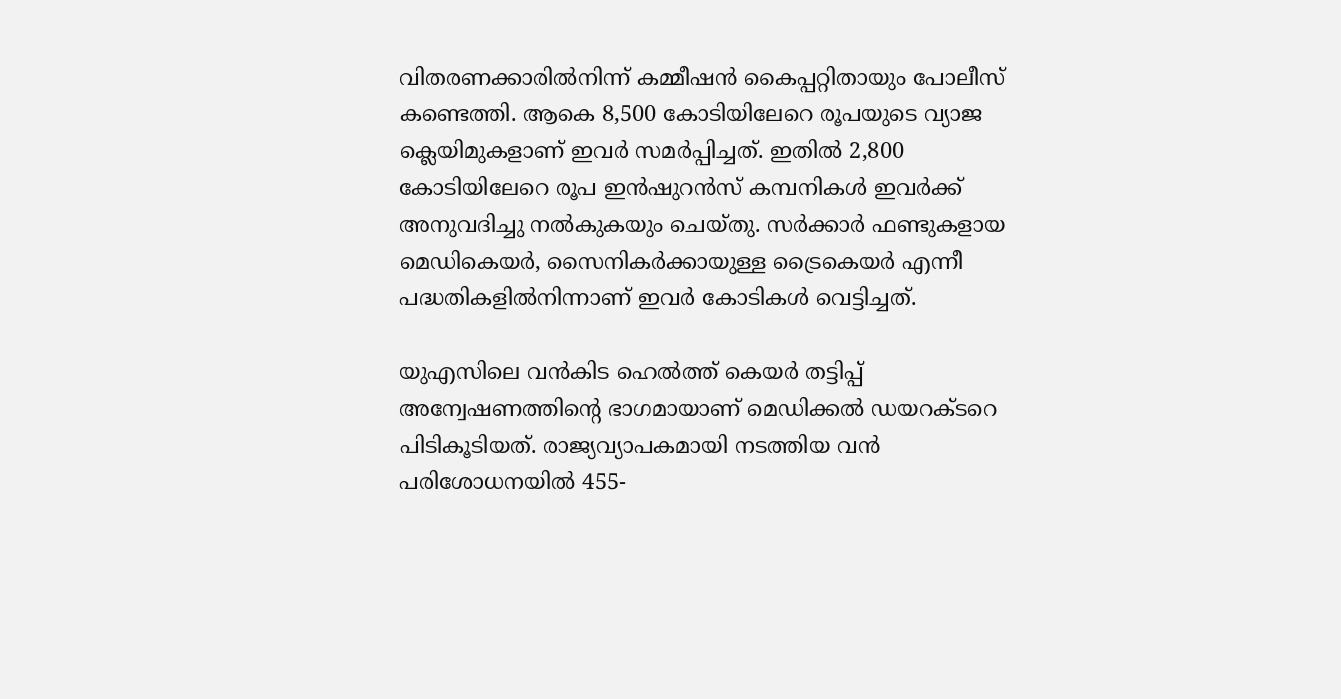വിതരണക്കാരിൽനിന്ന് കമ്മീഷൻ‌ കൈപ്പറ്റിതായും പോലീസ് കണ്ടെത്തി. ആകെ 8,500 കോടിയിലേറെ രൂപയുടെ വ്യാജ ക്ലെയിമുകളാണ് ഇവർ സമർപ്പിച്ചത്. ഇതിൽ 2,800 കോടിയിലേറെ രൂപ ഇൻഷുറൻസ് കമ്പനികൾ ഇവർക്ക് അനുവദിച്ചു നൽകുകയും ചെയ്തു. സർക്കാർ ഫണ്ടുകളായ മെഡികെയർ, സൈനികർക്കായുള്ള ട്രൈകെയർ എന്നീ പദ്ധതികളിൽനിന്നാണ് ഇവർ കോടികൾ വെട്ടിച്ചത്.

യുഎസിലെ വൻകിട ഹെൽത്ത് കെയർ തട്ടിപ്പ് അന്വേഷണത്തിന്‍റെ ഭാഗമായാണ് മെഡിക്കൽ ഡയറക്ടറെ പിടികൂടിയത്. രാജ്യവ്യാപകമായി നടത്തിയ വൻ പരിശോധനയിൽ 455-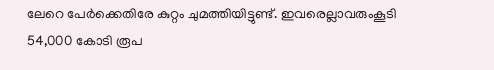ലേറെ പേർക്കെതിരേ കുറ്റം ചുമത്തിയിട്ടുണ്ട്. ഇവരെല്ലാവരുംകൂടി 54,000 കോടി രൂപ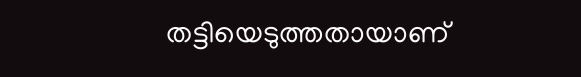തട്ടിയെടുത്തതായാണ്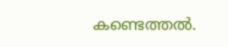കണ്ടെത്തൽ.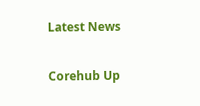Latest News

Corehub Up